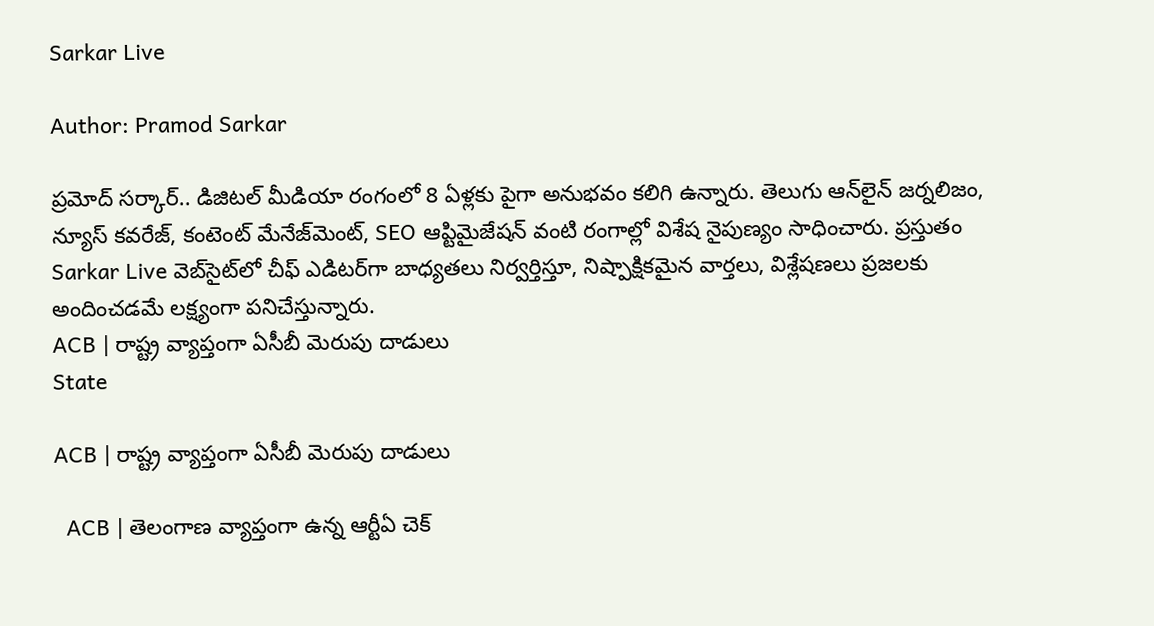Sarkar Live

Author: Pramod Sarkar

ప్ర‌మోద్ స‌ర్కార్‌.. డిజిట‌ల్ మీడియా రంగంలో 8 ఏళ్లకు పైగా అనుభ‌వం కలిగి ఉన్నారు. తెలుగు ఆన్‌లైన్‌ జర్నలిజం, న్యూస్ కవరేజ్‌, కంటెంట్ మేనేజ్‌మెంట్‌, SEO ఆప్టిమైజేషన్‌ వంటి రంగాల్లో విశేష నైపుణ్యం సాధించారు. ప్రస్తుతం Sarkar Live వెబ్‌సైట్‌లో చీఫ్ ఎడిటర్‌గా బాధ్యతలు నిర్వర్తిస్తూ, నిష్పాక్షికమైన వార్తలు, విశ్లేషణలు ప్రజలకు అందించడమే లక్ష్యంగా పనిచేస్తున్నారు.
ACB | రాష్ట్ర వ్యాప్తంగా ఏసీబీ మెరుపు దాడులు
State

ACB | రాష్ట్ర వ్యాప్తంగా ఏసీబీ మెరుపు దాడులు

  ACB | తెలంగాణ వ్యాప్తంగా ఉన్న ఆర్టీఏ చెక్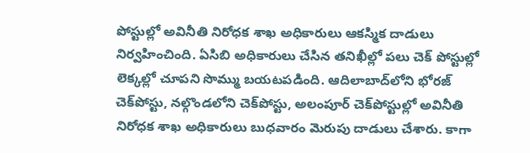పోస్టుల్లో అవినీతి నిరోధక శాఖ అధికారులు ఆకస్మిక దాడులు నిర్వహించింది. ఏసిబి అధికారులు చేసిన తనిఖీల్లో పలు చెక్ పోస్టుల్లో లెక్కల్లో చూపని సొమ్ము బయటపడింది. ఆదిలాబాద్‌లోని భోరజ్ చెక్‌పోస్టు, నల్గొండలోని చెక్‌పోస్టు, అలంపూర్ చెక్‌పోస్టుల్లో అవినీతి నిరోధక శాఖ అధికారులు బుధవారం మెరుపు దాడులు చేశారు. కాగా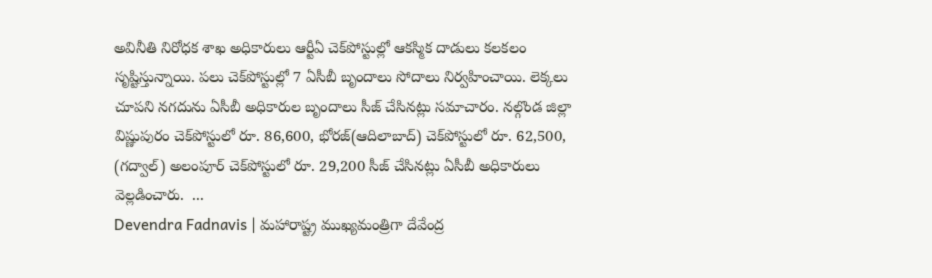అవినీతి నిరోధక శాఖ అధికారులు ఆర్టీఏ చెక్‌పోస్టుల్లో ఆక‌స్మిక‌ దాడులు క‌ల‌క‌లం సృష్టిస్తున్నాయి. పలు చెక్‌పోస్టుల్లో 7 ఏసీబీ బృందాలు సోదాలు నిర్వహించాయి. లెక్కలు చూపని నగదును ఏసీబీ అధికారుల బృందాలు సీజ్ చేసిన‌ట్లు స‌మాచారం. నల్గొండ జిల్లా విష్ణుపురం చెక్‌పోస్టులో రూ. 86,600, భోర‌జ్(ఆదిలాబాద్) చెక్‌పోస్టులో రూ. 62,500, (గద్వాల్) అలంపూర్ చెక్‌పోస్టులో రూ. 29,200 సీజ్ చేసిన‌ట్లు ఏసీబీ అధికారులు వెల్ల‌డించారు.  ...
Devendra Fadnavis | మహారాష్ట్ర ముఖ్యమంత్రిగా దేవేంద్ర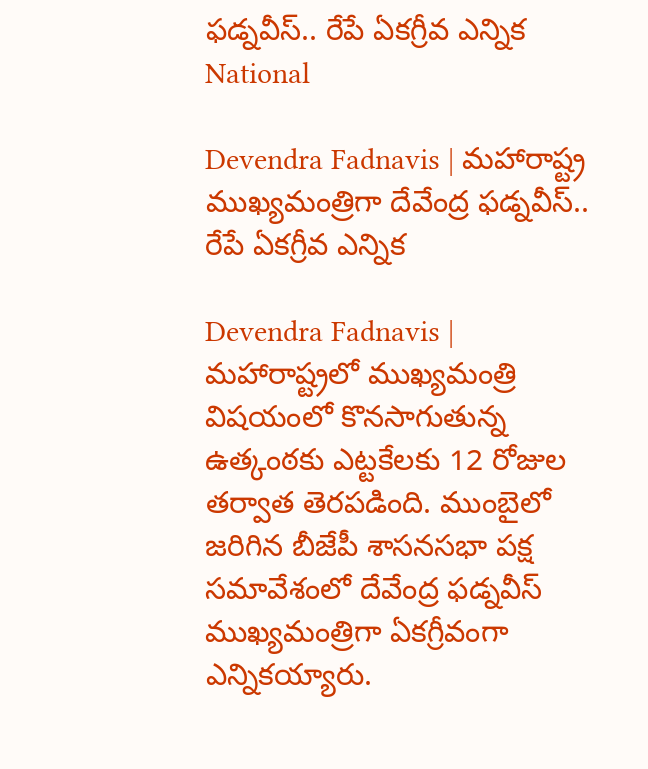ఫడ్నవీస్.. రేపే ఏకగ్రీవ ఎన్నిక
National

Devendra Fadnavis | మహారాష్ట్ర ముఖ్యమంత్రిగా దేవేంద్ర ఫడ్నవీస్.. రేపే ఏకగ్రీవ ఎన్నిక

Devendra Fadnavis | మహారాష్ట్రలో ముఖ్యమంత్రి విషయంలో కొనసాగుతున్న ఉత్కంఠకు ఎట్టకేలకు 12 రోజుల తర్వాత తెర‌ప‌డింది. ముంబైలో జరిగిన బీజేపీ శాసనసభా పక్ష సమావేశంలో దేవేంద్ర ఫడ్నవీస్ ముఖ్యమంత్రిగా ఏకగ్రీవంగా ఎన్నికయ్యారు.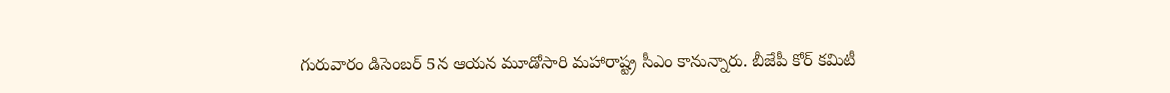గురువారం డిసెంబర్ 5న ఆయన మూడోసారి మహారాష్ట్ర సీఎం కానున్నారు. బీజేపీ కోర్ కమిటీ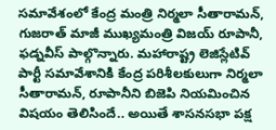సమావేశంలో కేంద్ర మంత్రి నిర్మలా సీతారామన్, గుజరాత్ మాజీ ముఖ్యమంత్రి విజయ్ రూపానీ, ఫడ్నవీస్ పాల్గొన్నారు. మహారాష్ట్ర లెజిస్లేటివ్ పార్టీ సమావేశానికి కేంద్ర పరిశీలకులుగా నిర్మ‌లా సీతారామన్, రూపానీని బిజెపి నియమించిన విష‌యం తెలిసిందే.. అయితే శాసనసభా పక్ష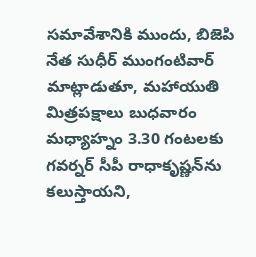సమావేశానికి ముందు, బిజెపి నేత‌ సుధీర్ ముంగంటివార్ మాట్లాడుతూ, మహాయుతి మిత్రపక్షాలు బుధవారం మధ్యాహ్నం 3.30 గంటలకు గవర్నర్ సీపీ రాధాకృష్ణన్‌ను కలుస్తాయ‌ని,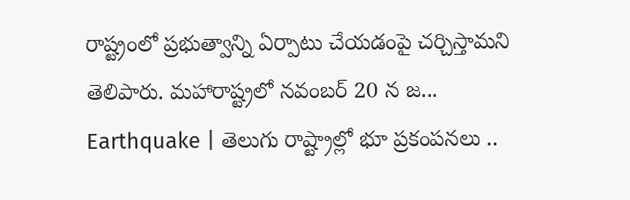రాష్ట్రంలో ప్రభుత్వాన్ని ఏర్పాటు చేయడంపై చ‌ర్చిస్తామ‌ని తెలిపారు. మహారాష్ట్రలో నవంబర్ 20 న జ...
Earthquake | తెలుగు రాష్ట్రాల్లో భూ ప్రకంపనలు ..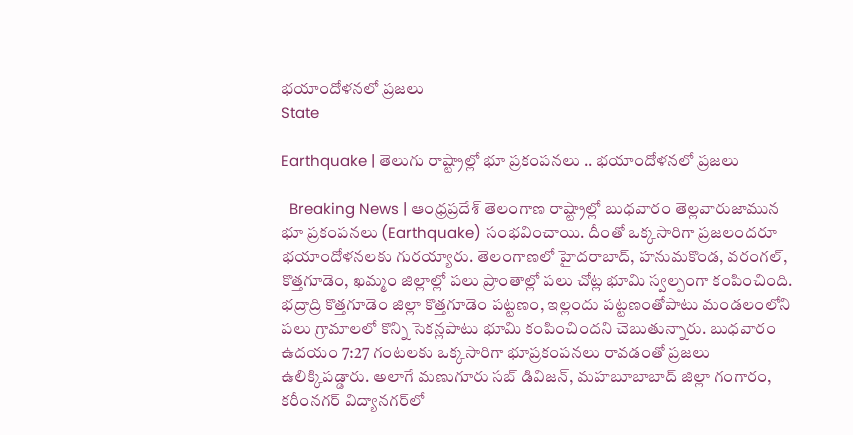భ‌యాందోళ‌న‌లో ప్ర‌జ‌లు
State

Earthquake | తెలుగు రాష్ట్రాల్లో భూ ప్రకంపనలు .. భ‌యాందోళ‌న‌లో ప్ర‌జ‌లు

  Breaking News | ఆంధ్ర‌ప్ర‌దేశ్ తెలంగాణ రాష్ట్రాల్లో బుధవారం తెల్లవారుజామున భూ ప్రకంపనలు (Earthquake) సంభ‌వించాయి. దీంతో ఒక్క‌సారిగా ప్ర‌జ‌లంద‌రూ భయాందోళనలకు గురయ్యారు. తెలంగాణలో హైదరాబాద్‌, హనుమకొండ, వరంగల్‌, కొత్తగూడెం, ఖమ్మం జిల్లాల్లో పలు ప్రాంతాల్లో పలు చోట్ల భూమి స్వల్పంగా కంపించింది. భద్రాద్రి కొత్తగూడెం జిల్లా కొత్తగూడెం పట్టణం, ఇల్లందు పట్టణంతోపాటు మండలంలోని పలు గ్రామాలలో కొన్ని సెకన్లపాటు భూమి కంపించిందని చెబుతున్నారు. బుధవారం ఉదయం 7:27 గంటలకు ఒక్కసారిగా భూప్రకంపనలు రావడంతో ప్రజలు ఉలిక్కిపడ్డారు. అలాగే మణుగూరు సబ్ డివిజన్, మహబూబాబాద్ జిల్లా గంగారం, కరీంనగర్‌ విద్యానగర్‌లో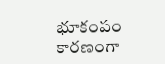భూకంపం కార‌ణంగా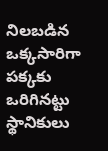నిలబడిన ఒక్కసారిగా పక్కకు ఒరిగినట్టు స్థానికులు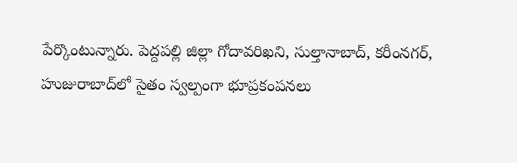పేర్కొంటున్నారు. పెద్దపల్లి జిల్లా గోదావరిఖని, సుల్తానాబాద్, కరీంనగర్, హుజురాబాద్‌లో సైతం స్వల్పంగా భూప్రకంపనలు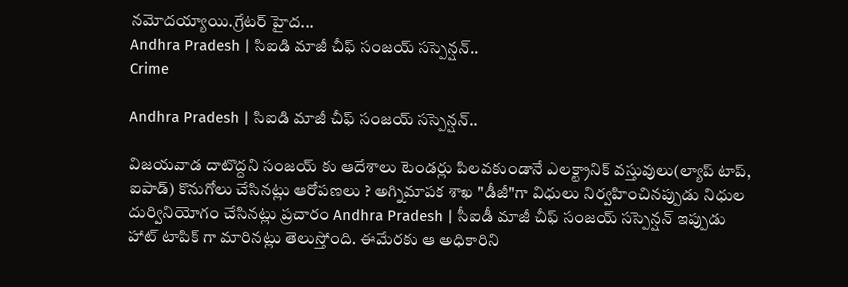న‌మోద‌య్యాయి.గ్రేటర్ హైద...
Andhra Pradesh | సిఐడి మాజీ చీఫ్ సంజయ్ సస్పెన్షన్..
Crime

Andhra Pradesh | సిఐడి మాజీ చీఫ్ సంజయ్ సస్పెన్షన్..

విజయవాడ దాటొద్దని సంజయ్ కు ఆదేశాలు టెండర్లు పిలవకుండానే ఎలక్ట్రానిక్ వస్తువులు(ల్యాప్ టాప్, ఐపాడ్) కొనుగోలు చేసినట్లు ఆరోపణలు ? అగ్నిమాపక శాఖ "డీజీ"గా విధులు నిర్వహించినప్పుడు నిధుల దుర్వినియోగం చేసినట్లు ప్రచారం Andhra Pradesh | సీఐడీ మాజీ చీఫ్ సంజయ్ సస్పెన్షన్ ఇప్పుడు హాట్ టాపిక్ గా మారినట్లు తెలుస్తోంది. ఈమేరకు ఆ అధికారిని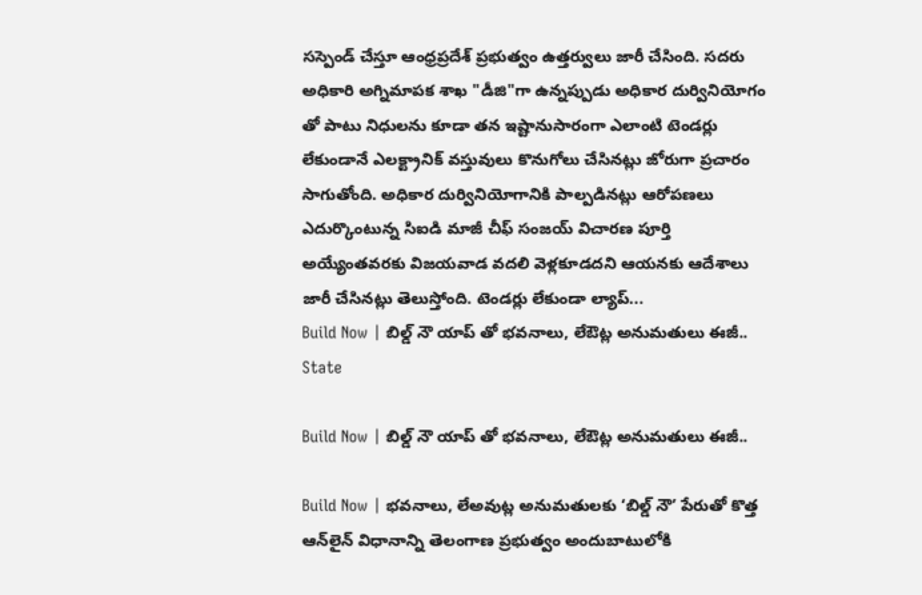సస్పెండ్ చేస్తూ ఆంధ్రప్రదేశ్ ప్రభుత్వం ఉత్తర్వులు జారీ చేసింది. సదరు అధికారి అగ్నిమాపక శాఖ "డీజి"గా ఉన్నప్పుడు అధికార దుర్వినియోగం తో పాటు నిధులను కూడా తన ఇష్టానుసారంగా ఎలాంటి టెండర్లు లేకుండానే ఎలక్ట్రానిక్ వస్తువులు కొనుగోలు చేసినట్లు జోరుగా ప్రచారం సాగుతోంది. అధికార దుర్వినియోగానికి పాల్పడినట్లు ఆరోపణలు ఎదుర్కొంటున్న సిఐడి మాజీ చీఫ్ సంజయ్ విచారణ పూర్తి అయ్యేంతవరకు విజయవాడ వదలి వెళ్లకూడదని ఆయనకు ఆదేశాలు జారీ చేసినట్లు తెలుస్తోంది. టెండర్లు లేకుండా ల్యాప్...
Build Now | బిల్డ్ ‌నౌ యాప్ తో భ‌వ‌నాలు, లేఔట్ల అనుమ‌తులు ఈజీ..
State

Build Now | బిల్డ్ ‌నౌ యాప్ తో భ‌వ‌నాలు, లేఔట్ల అనుమ‌తులు ఈజీ..

Build Now | భవనాలు, లేఅవుట్ల అనుమతులకు ‘బిల్డ్ ‌నౌ’ పేరుతో కొత్త ఆన్‌లైన్‌ ‌విధానాన్ని తెలంగాణ ప్రభుత్వం అందుబాటులోకి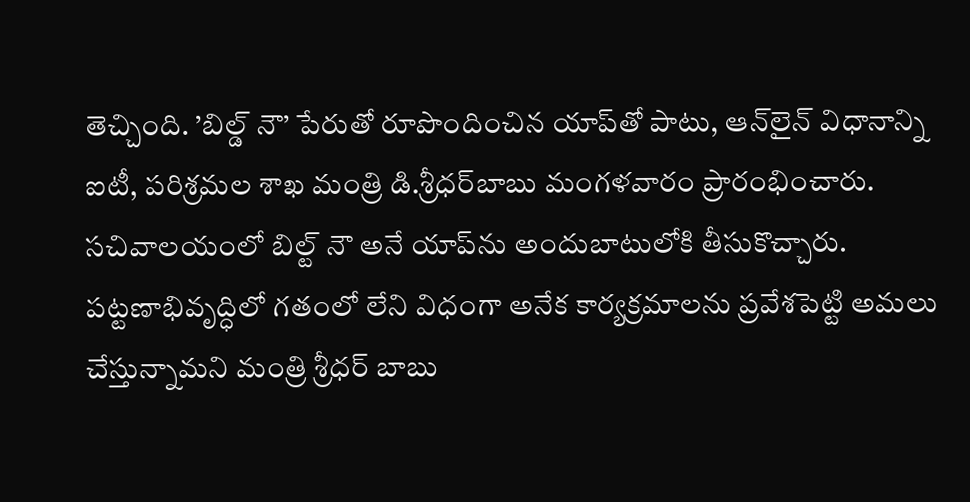తెచ్చింది. ’బిల్డ్ ‌నౌ’ పేరుతో రూపొందించిన యాప్‌తో పాటు, ఆన్‌లైన్‌ విధానాన్ని ఐటీ, పరిశ్రమల శాఖ మంత్రి డి.శ్రీధర్‌బాబు మంగళవారం ప్రారంభించారు. సచివాలయంలో బిల్ట్‌ ‌నౌ అనే యాప్‌ను అందుబాటులోకి తీసుకొచ్చారు. పట్టణాభివృద్ధిలో గతంలో లేని విధంగా అనేక కార్యక్రమాలను ప్రవేశపెట్టి అమలు చేస్తున్నామని మంత్రి శ్రీధర్‌ ‌బాబు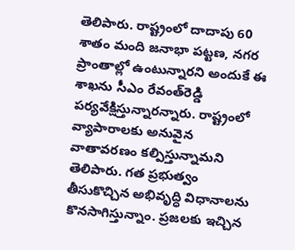తెలిపారు. రాష్ట్రంలో దాదాపు 60 శాతం మంది జనాభా పట్టణ, నగర ప్రాంతాల్లో ఉంటున్నార‌ని అందుకే ఈ శాఖను సీఎం రేవంత్‌రెడ్డి పర్యవేక్షిస్తున్నారన్నారు. రాష్ట్రంలో వ్యాపారాలకు అనువైన వాతావరణం కల్పిస్తున్నామ‌ని తెలిపారు. గత ప్రభుత్వం తీసుకొచ్చిన అభివృద్ధి విధానాలను కొనసాగిస్తున్నాం. ప్రజలకు ఇచ్చిన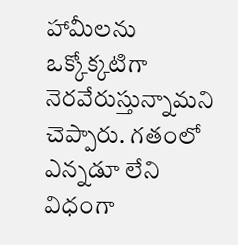హామీలను ఒక్కోక్కటిగా నెరవేరుస్తున్నామ‌ని చెప్పారు. గతంలో ఎన్నడూ లేని విధంగా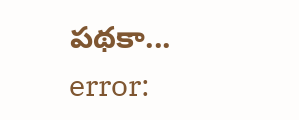పథకా...
error: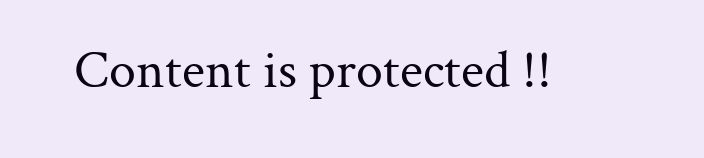Content is protected !!